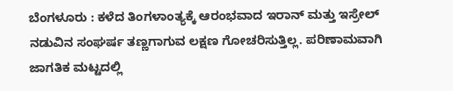ಬೆಂಗಳೂರು : ಕಳೆದ ತಿಂಗಳಾಂತ್ಯಕ್ಕೆ ಆರಂಭವಾದ ಇರಾನ್ ಮತ್ತು ಇಸ್ರೇಲ್ ನಡುವಿನ ಸಂಘರ್ಷ ತಣ್ಣಗಾಗುವ ಲಕ್ಷಣ ಗೋಚರಿಸುತ್ತಿಲ್ಲ. ಪರಿಣಾಮವಾಗಿ ಜಾಗತಿಕ ಮಟ್ಟದಲ್ಲಿ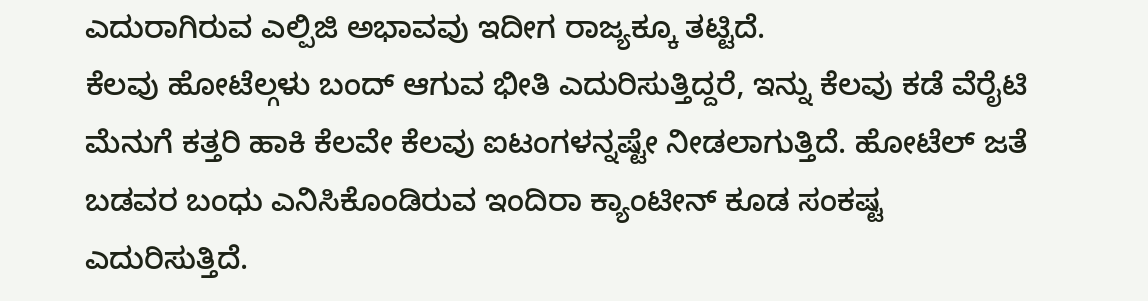ಎದುರಾಗಿರುವ ಎಲ್ಪಿಜಿ ಅಭಾವವು ಇದೀಗ ರಾಜ್ಯಕ್ಕೂ ತಟ್ಟಿದೆ.
ಕೆಲವು ಹೋಟೆಲ್ಗಳು ಬಂದ್ ಆಗುವ ಭೀತಿ ಎದುರಿಸುತ್ತಿದ್ದರೆ, ಇನ್ನು ಕೆಲವು ಕಡೆ ವೆರೈಟಿ ಮೆನುಗೆ ಕತ್ತರಿ ಹಾಕಿ ಕೆಲವೇ ಕೆಲವು ಐಟಂಗಳನ್ನಷ್ಟೇ ನೀಡಲಾಗುತ್ತಿದೆ. ಹೋಟೆಲ್ ಜತೆ ಬಡವರ ಬಂಧು ಎನಿಸಿಕೊಂಡಿರುವ ಇಂದಿರಾ ಕ್ಯಾಂಟೀನ್ ಕೂಡ ಸಂಕಷ್ಟ ಎದುರಿಸುತ್ತಿದೆ.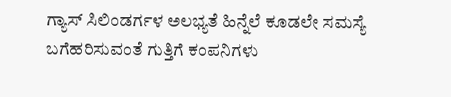ಗ್ಯಾಸ್ ಸಿಲಿಂಡರ್ಗಳ ಅಲಭ್ಯತೆ ಹಿನ್ನೆಲೆ ಕೂಡಲೇ ಸಮಸ್ಯೆ ಬಗೆಹರಿಸುವಂತೆ ಗುತ್ತಿಗೆ ಕಂಪನಿಗಳು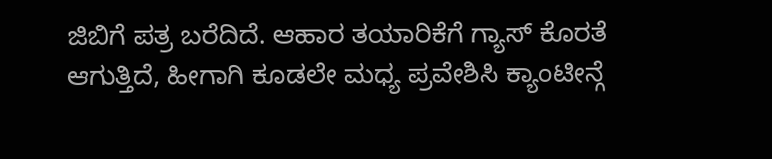ಜಿಬಿಗೆ ಪತ್ರ ಬರೆದಿದೆ. ಆಹಾರ ತಯಾರಿಕೆಗೆ ಗ್ಯಾಸ್ ಕೊರತೆ ಆಗುತ್ತಿದೆ, ಹೀಗಾಗಿ ಕೂಡಲೇ ಮಧ್ಯ ಪ್ರವೇಶಿಸಿ ಕ್ಯಾಂಟೀನ್ಗೆ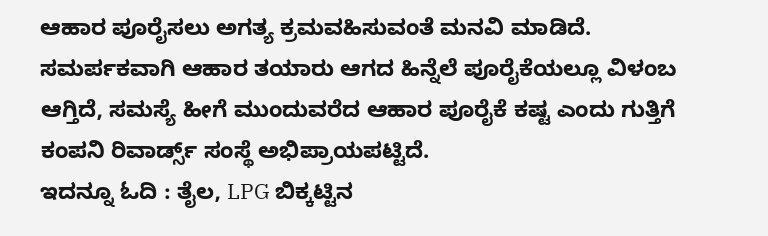ಆಹಾರ ಪೂರೈಸಲು ಅಗತ್ಯ ಕ್ರಮವಹಿಸುವಂತೆ ಮನವಿ ಮಾಡಿದೆ.
ಸಮರ್ಪಕವಾಗಿ ಆಹಾರ ತಯಾರು ಆಗದ ಹಿನ್ನೆಲೆ ಪೂರೈಕೆಯಲ್ಲೂ ವಿಳಂಬ ಆಗ್ತಿದೆ, ಸಮಸ್ಯೆ ಹೀಗೆ ಮುಂದುವರೆದ ಆಹಾರ ಪೂರೈಕೆ ಕಷ್ಟ ಎಂದು ಗುತ್ತಿಗೆ ಕಂಪನಿ ರಿವಾರ್ಡ್ಸ್ ಸಂಸ್ಥೆ ಅಭಿಪ್ರಾಯಪಟ್ಟಿದೆ.
ಇದನ್ನೂ ಓದಿ : ತೈಲ, LPG ಬಿಕ್ಕಟ್ಟಿನ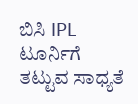ಬಿಸಿ IPL ಟೂರ್ನಿಗೆ ತಟ್ಟುವ ಸಾಧ್ಯತೆ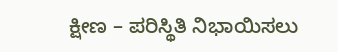ಕ್ಷೀಣ – ಪರಿಸ್ಥಿತಿ ನಿಭಾಯಿಸಲು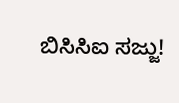ಬಿಸಿಸಿಐ ಸಜ್ಜು!